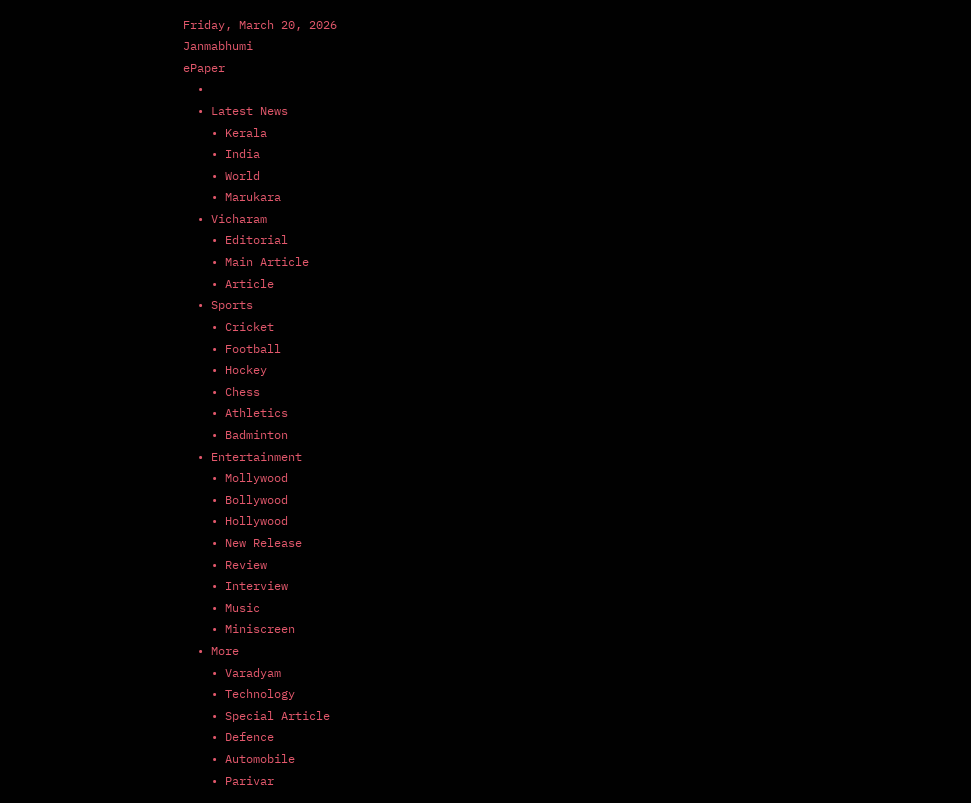Friday, March 20, 2026
Janmabhumi
ePaper
  •
  • Latest News
    • Kerala
    • India
    • World
    • Marukara
  • Vicharam
    • Editorial
    • Main Article
    • Article
  • Sports
    • Cricket
    • Football
    • Hockey
    • Chess
    • Athletics
    • Badminton
  • Entertainment
    • Mollywood
    • Bollywood
    • Hollywood
    • New Release
    • Review
    • Interview
    • Music
    • Miniscreen
  • More
    • Varadyam
    • Technology
    • Special Article
    • Defence
    • Automobile
    • Parivar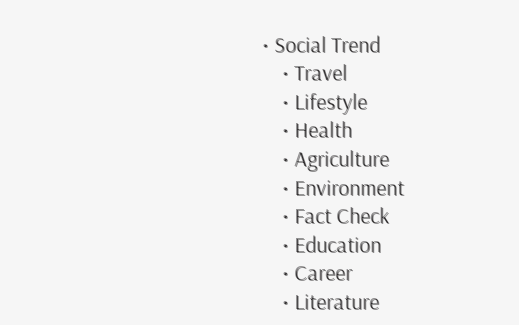• Social Trend
    • Travel
    • Lifestyle
    • Health
    • Agriculture
    • Environment
    • Fact Check
    • Education
    • Career
    • Literature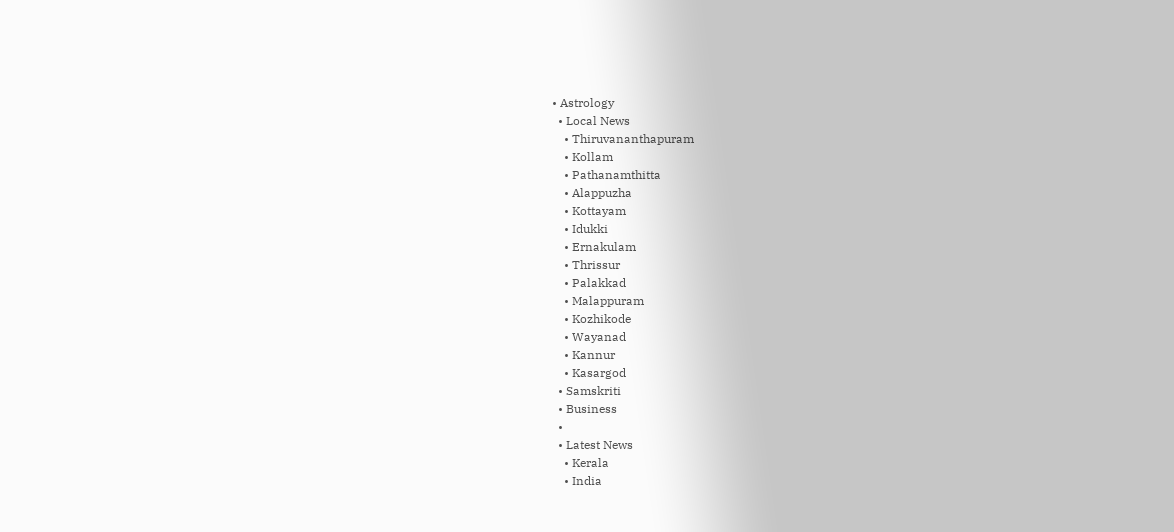• Astrology
  • Local News
    • Thiruvananthapuram
    • Kollam
    • Pathanamthitta
    • Alappuzha
    • Kottayam
    • Idukki
    • Ernakulam
    • Thrissur
    • Palakkad
    • Malappuram
    • Kozhikode
    • Wayanad
    • Kannur
    • Kasargod
  • Samskriti
  • Business
  •
  • Latest News
    • Kerala
    • India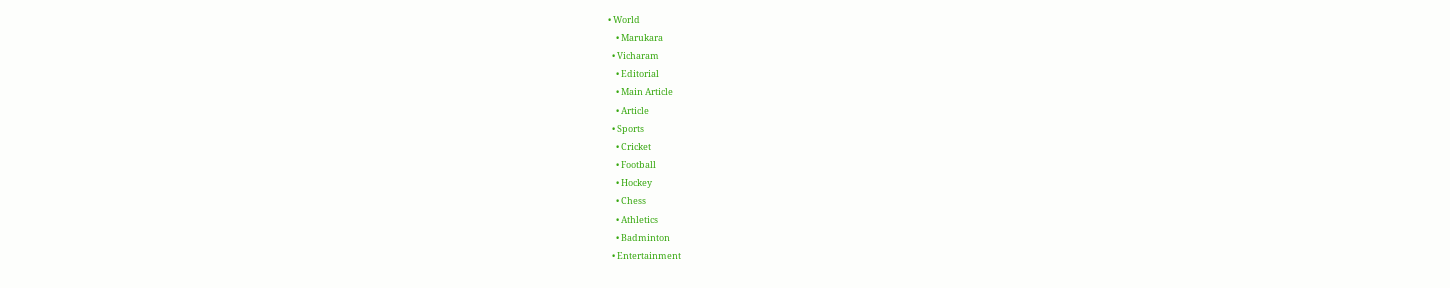• World
    • Marukara
  • Vicharam
    • Editorial
    • Main Article
    • Article
  • Sports
    • Cricket
    • Football
    • Hockey
    • Chess
    • Athletics
    • Badminton
  • Entertainment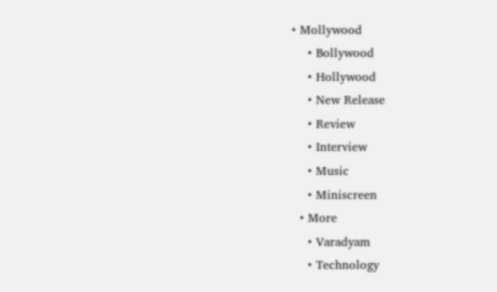• Mollywood
    • Bollywood
    • Hollywood
    • New Release
    • Review
    • Interview
    • Music
    • Miniscreen
  • More
    • Varadyam
    • Technology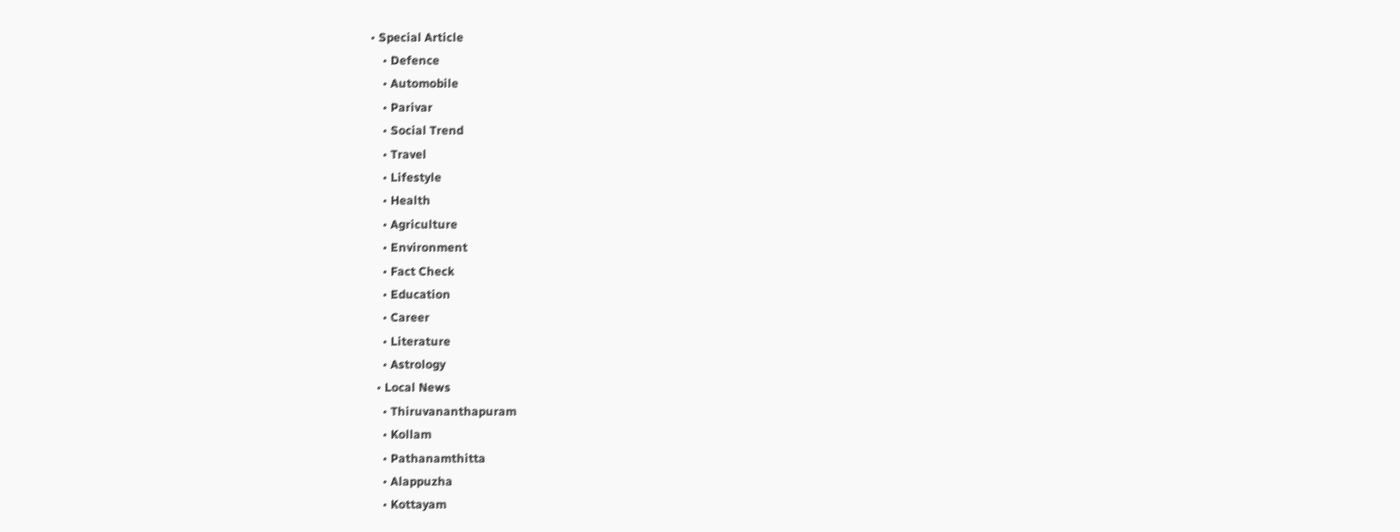• Special Article
    • Defence
    • Automobile
    • Parivar
    • Social Trend
    • Travel
    • Lifestyle
    • Health
    • Agriculture
    • Environment
    • Fact Check
    • Education
    • Career
    • Literature
    • Astrology
  • Local News
    • Thiruvananthapuram
    • Kollam
    • Pathanamthitta
    • Alappuzha
    • Kottayam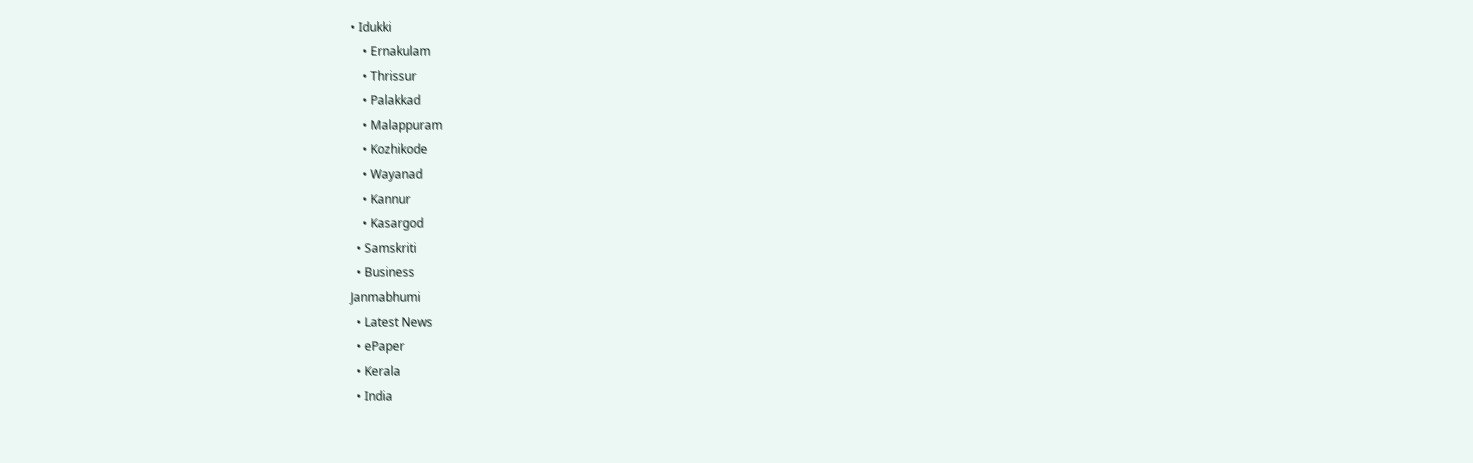• Idukki
    • Ernakulam
    • Thrissur
    • Palakkad
    • Malappuram
    • Kozhikode
    • Wayanad
    • Kannur
    • Kasargod
  • Samskriti
  • Business
Janmabhumi
  • Latest News
  • ePaper
  • Kerala
  • India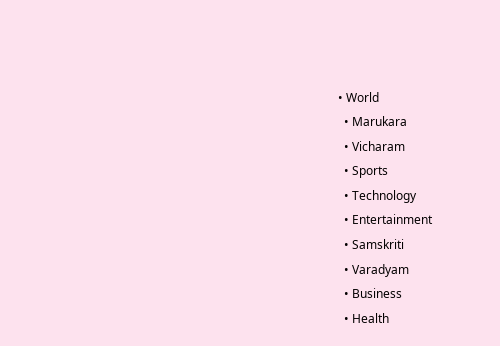• World
  • Marukara
  • Vicharam
  • Sports
  • Technology
  • Entertainment
  • Samskriti
  • Varadyam
  • Business
  • Health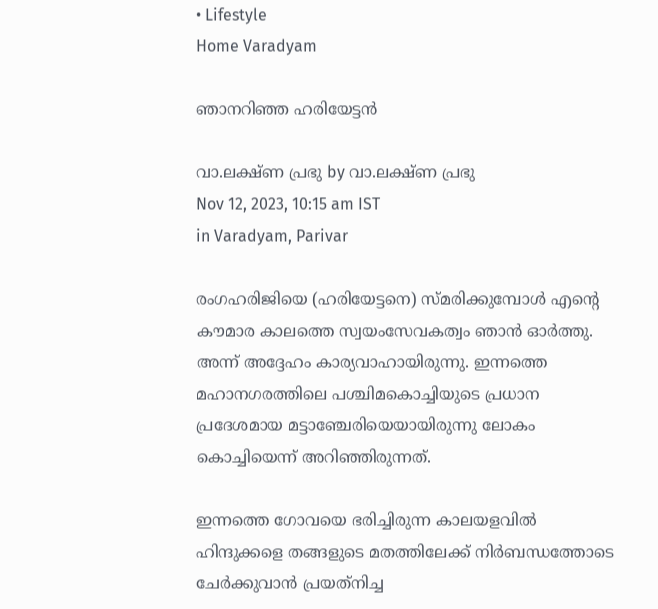• Lifestyle
Home Varadyam

ഞാനറിഞ്ഞ ഹരിയേട്ടന്‍

വാ.ലക്ഷ്ണ പ്രഭു by വാ.ലക്ഷ്ണ പ്രഭു
Nov 12, 2023, 10:15 am IST
in Varadyam, Parivar

രംഗഹരിജിയെ (ഹരിയേട്ടനെ) സ്മരിക്കുമ്പോള്‍ എന്റെ കൗമാര കാലത്തെ സ്വയംസേവകത്വം ഞാന്‍ ഓര്‍ത്തു. അന്ന് അദ്ദേഹം കാര്യവാഹായിരുന്നു. ഇന്നത്തെ മഹാനഗരത്തിലെ പശ്ചിമകൊച്ചിയുടെ പ്രധാന പ്രദേശമായ മട്ടാഞ്ചേരിയെയായിരുന്നു ലോകം കൊച്ചിയെന്ന് അറിഞ്ഞിരുന്നത്.

ഇന്നത്തെ ഗോവയെ ഭരിച്ചിരുന്ന കാലയളവില്‍ ഹിന്ദുക്കളെ തങ്ങളുടെ മതത്തിലേക്ക് നിര്‍ബന്ധത്തോടെ ചേര്‍ക്കുവാന്‍ പ്രയത്‌നിച്ച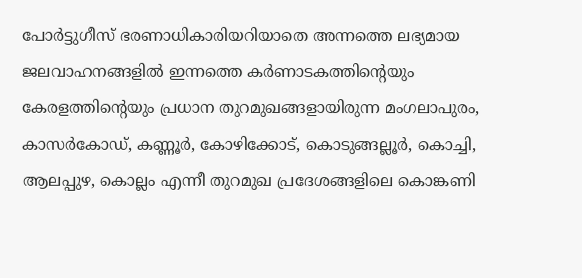പോര്‍ട്ടുഗീസ് ഭരണാധികാരിയറിയാതെ അന്നത്തെ ലഭ്യമായ ജലവാഹനങ്ങളില്‍ ഇന്നത്തെ കര്‍ണാടകത്തിന്റെയും കേരളത്തിന്റെയും പ്രധാന തുറമുഖങ്ങളായിരുന്ന മംഗലാപുരം, കാസര്‍കോഡ്, കണ്ണൂര്‍, കോഴിക്കോട്, കൊടുങ്ങല്ലൂര്‍, കൊച്ചി, ആലപ്പുഴ, കൊല്ലം എന്നീ തുറമുഖ പ്രദേശങ്ങളിലെ കൊങ്കണി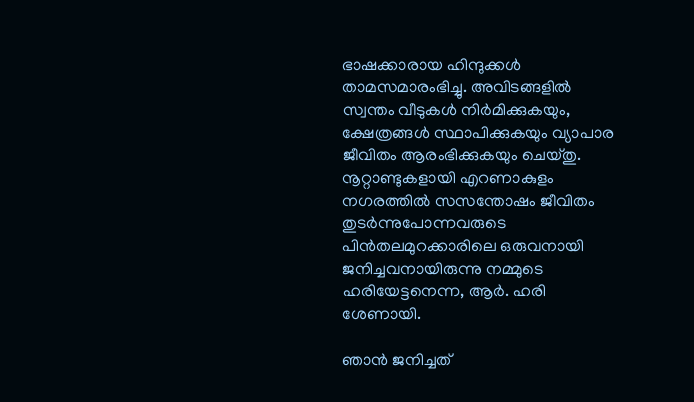ഭാഷക്കാരായ ഹിന്ദുക്കള്‍ താമസമാരംഭിച്ചു. അവിടങ്ങളില്‍ സ്വന്തം വീടുകള്‍ നിര്‍മിക്കുകയും, ക്ഷേത്രങ്ങള്‍ സ്ഥാപിക്കുകയും വ്യാപാര ജീവിതം ആരംഭിക്കുകയും ചെയ്തു. നൂറ്റാണ്ടുകളായി എറണാകുളം നഗരത്തില്‍ സസന്തോഷം ജീവിതം തുടര്‍ന്നുപോന്നവരുടെ പിന്‍തലമുറക്കാരിലെ ഒരുവനായി ജനിച്ചവനായിരുന്നു നമ്മുടെ ഹരിയേട്ടനെന്ന, ആര്‍. ഹരി ശേണായി.

ഞാന്‍ ജനിച്ചത്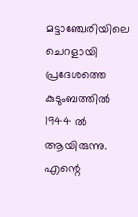മട്ടാഞ്ചേരിയിലെ ചെറളായി പ്രദേശത്തെ കുടുംബത്തില്‍ 1944 ല്‍ ആയിരുന്നു. എന്റെ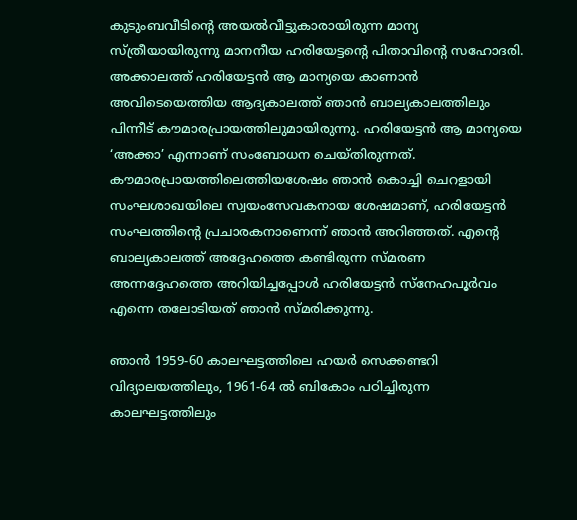കുടുംബവീടിന്റെ അയല്‍വീട്ടുകാരായിരുന്ന മാന്യ സ്ത്രീയായിരുന്നു മാനനീയ ഹരിയേട്ടന്റെ പിതാവിന്റെ സഹോദരി. അക്കാലത്ത് ഹരിയേട്ടന്‍ ആ മാന്യയെ കാണാന്‍ അവിടെയെത്തിയ ആദ്യകാലത്ത് ഞാന്‍ ബാല്യകാലത്തിലും പിന്നീട് കൗമാരപ്രായത്തിലുമായിരുന്നു. ഹരിയേട്ടന്‍ ആ മാന്യയെ ‘അക്കാ’ എന്നാണ് സംബോധന ചെയ്തിരുന്നത്. കൗമാരപ്രായത്തിലെത്തിയശേഷം ഞാന്‍ കൊച്ചി ചെറളായി സംഘശാഖയിലെ സ്വയംസേവകനായ ശേഷമാണ്, ഹരിയേട്ടന്‍ സംഘത്തിന്റെ പ്രചാരകനാണെന്ന് ഞാന്‍ അറിഞ്ഞത്. എന്റെ ബാല്യകാലത്ത് അദ്ദേഹത്തെ കണ്ടിരുന്ന സ്മരണ അന്നദ്ദേഹത്തെ അറിയിച്ചപ്പോള്‍ ഹരിയേട്ടന്‍ സ്‌നേഹപൂര്‍വം എന്നെ തലോടിയത് ഞാന്‍ സ്മരിക്കുന്നു.

ഞാന്‍ 1959-60 കാലഘട്ടത്തിലെ ഹയര്‍ സെക്കണ്ടറി വിദ്യാലയത്തിലും, 1961-64 ല്‍ ബികോം പഠിച്ചിരുന്ന കാലഘട്ടത്തിലും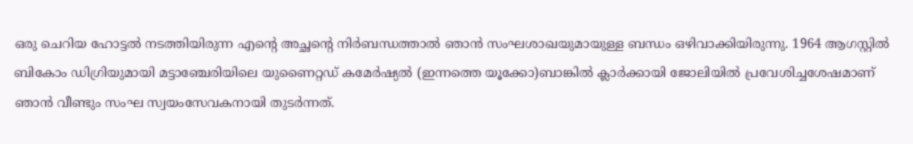ഒരു ചെറിയ ഹോട്ടല്‍ നടത്തിയിരുന്ന എന്റെ അച്ഛന്റെ നിര്‍ബന്ധത്താല്‍ ഞാന്‍ സംഘശാഖയുമായുള്ള ബന്ധം ഒഴിവാക്കിയിരുന്നു. 1964 ആഗസ്റ്റില്‍ ബികോം ഡിഗ്രിയുമായി മട്ടാഞ്ചേരിയിലെ യുണൈറ്റഡ് കമേര്‍ഷ്യല്‍ (ഇന്നത്തെ യൂക്കോ)ബാങ്കില്‍ ക്ലാര്‍ക്കായി ജോലിയില്‍ പ്രവേശിച്ചശേഷമാണ് ഞാന്‍ വീണ്ടും സംഘ സ്വയംസേവകനായി തുടര്‍ന്നത്.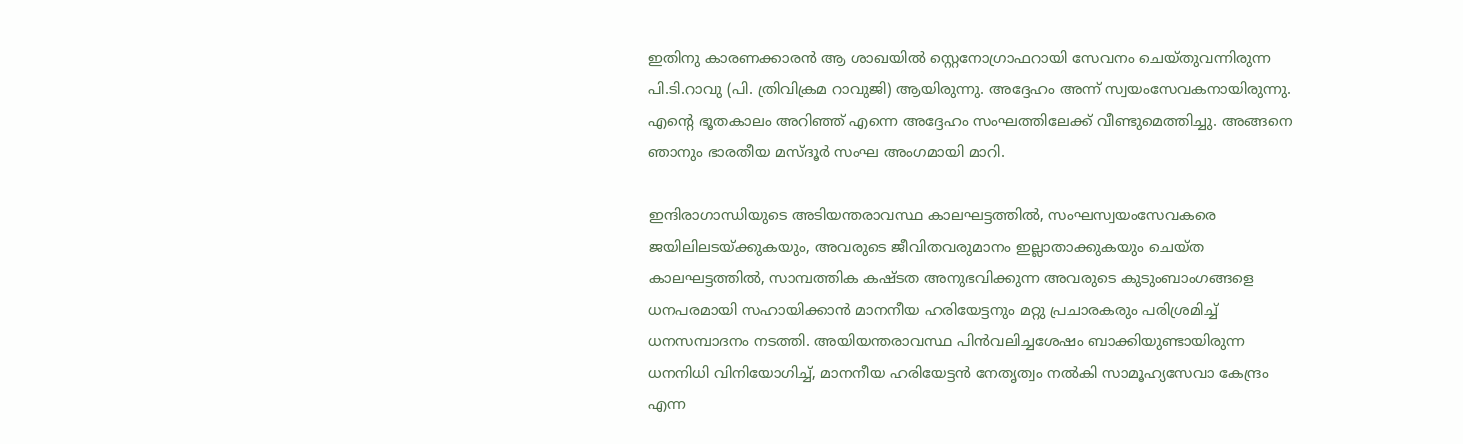ഇതിനു കാരണക്കാരന്‍ ആ ശാഖയില്‍ സ്റ്റെനോഗ്രാഫറായി സേവനം ചെയ്തുവന്നിരുന്ന പി.ടി.റാവു (പി. ത്രിവിക്രമ റാവുജി) ആയിരുന്നു. അദ്ദേഹം അന്ന് സ്വയംസേവകനായിരുന്നു. എന്റെ ഭൂതകാലം അറിഞ്ഞ് എന്നെ അദ്ദേഹം സംഘത്തിലേക്ക് വീണ്ടുമെത്തിച്ചു. അങ്ങനെ ഞാനും ഭാരതീയ മസ്ദൂര്‍ സംഘ അംഗമായി മാറി.

ഇന്ദിരാഗാന്ധിയുടെ അടിയന്തരാവസ്ഥ കാലഘട്ടത്തില്‍, സംഘസ്വയംസേവകരെ ജയിലിലടയ്‌ക്കുകയും, അവരുടെ ജീവിതവരുമാനം ഇല്ലാതാക്കുകയും ചെയ്ത കാലഘട്ടത്തില്‍, സാമ്പത്തിക കഷ്ടത അനുഭവിക്കുന്ന അവരുടെ കുടുംബാംഗങ്ങളെ ധനപരമായി സഹായിക്കാന്‍ മാനനീയ ഹരിയേട്ടനും മറ്റു പ്രചാരകരും പരിശ്രമിച്ച് ധനസമ്പാദനം നടത്തി. അയിയന്തരാവസ്ഥ പിന്‍വലിച്ചശേഷം ബാക്കിയുണ്ടായിരുന്ന ധനനിധി വിനിയോഗിച്ച്, മാനനീയ ഹരിയേട്ടന്‍ നേതൃത്വം നല്‍കി സാമൂഹ്യസേവാ കേന്ദ്രം എന്ന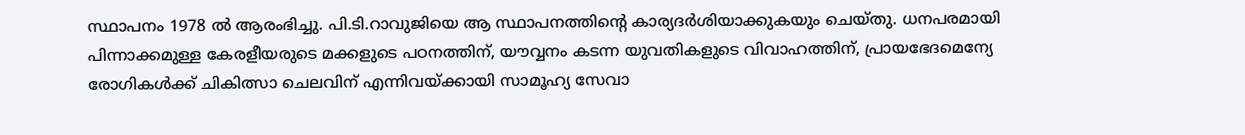സ്ഥാപനം 1978 ല്‍ ആരംഭിച്ചു. പി.ടി.റാവുജിയെ ആ സ്ഥാപനത്തിന്റെ കാര്യദര്‍ശിയാക്കുകയും ചെയ്തു. ധനപരമായി പിന്നാക്കമുള്ള കേരളീയരുടെ മക്കളുടെ പഠനത്തിന്, യൗവ്വനം കടന്ന യുവതികളുടെ വിവാഹത്തിന്, പ്രായഭേദമെന്യേ രോഗികള്‍ക്ക് ചികിത്സാ ചെലവിന് എന്നിവയ്‌ക്കായി സാമൂഹ്യ സേവാ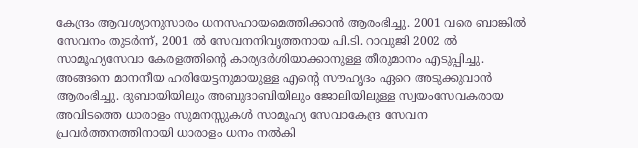കേന്ദ്രം ആവശ്യാനുസാരം ധനസഹായമെത്തിക്കാന്‍ ആരംഭിച്ചു. 2001 വരെ ബാങ്കില്‍ സേവനം തുടര്‍ന്ന്, 2001 ല്‍ സേവനനിവൃത്തനായ പി.ടി. റാവുജി 2002 ല്‍ സാമൂഹ്യസേവാ കേരളത്തിന്റെ കാര്യദര്‍ശിയാക്കാനുള്ള തീരുമാനം എടുപ്പിച്ചു. അങ്ങനെ മാനനീയ ഹരിയേട്ടനുമായുള്ള എന്റെ സൗഹൃദം ഏറെ അടുക്കുവാന്‍ ആരംഭിച്ചു. ദുബായിയിലും അബുദാബിയിലും ജോലിയിലുള്ള സ്വയംസേവകരായ അവിടത്തെ ധാരാളം സുമനസ്സുകള്‍ സാമൂഹ്യ സേവാകേന്ദ്ര സേവന പ്രവര്‍ത്തനത്തിനായി ധാരാളം ധനം നല്‍കി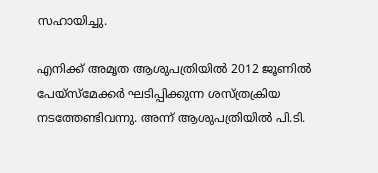സഹായിച്ചു.

എനിക്ക് അമൃത ആശുപത്രിയില്‍ 2012 ജൂണില്‍ പേയ്സ്‌മേക്കര്‍ ഘടിപ്പിക്കുന്ന ശസ്ത്രക്രിയ നടത്തേണ്ടിവന്നു. അന്ന് ആശുപത്രിയില്‍ പി.ടി.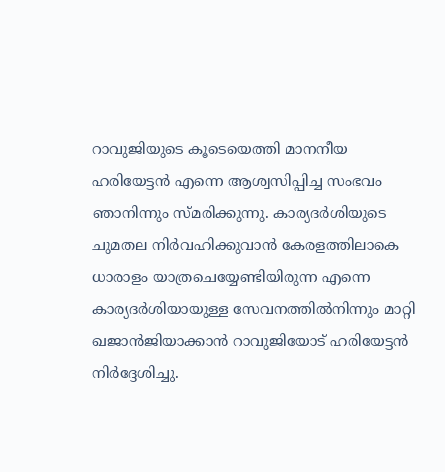റാവുജിയുടെ കൂടെയെത്തി മാനനീയ ഹരിയേട്ടന്‍ എന്നെ ആശ്വസിപ്പിച്ച സംഭവം ഞാനിന്നും സ്മരിക്കുന്നു. കാര്യദര്‍ശിയുടെ ചുമതല നിര്‍വഹിക്കുവാന്‍ കേരളത്തിലാകെ ധാരാളം യാത്രചെയ്യേണ്ടിയിരുന്ന എന്നെ കാര്യദര്‍ശിയായുള്ള സേവനത്തില്‍നിന്നും മാറ്റി ഖജാന്‍ജിയാക്കാന്‍ റാവുജിയോട് ഹരിയേട്ടന്‍ നിര്‍ദ്ദേശിച്ചു.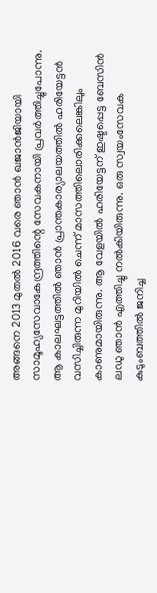അങ്ങനെ 2013 മുതല്‍ 2016 വരെ ഞാന്‍ ഖജാന്‍ജിയായി സാമൂഹ്യസേവാകേന്ദ്രത്തിന്റെ സേവകനായി പ്രവര്‍ത്തിച്ചുപോന്നു. ആ കാലഘട്ടത്തില്‍ ഞാന്‍ പ്രാന്തകാര്യാലയത്തില്‍ ഹരിയേട്ടന്‍ വസിച്ചിരുന്ന മുറിയില്‍ ചെന്ന് മാസത്തിലൊരിക്കലെങ്കിലും കാണുമായിരുന്നു. ആ വേളയില്‍ ഹരിയേട്ടന് ഇഷ്ടപ്പെട്ട ബേസിന്‍ ലഡു ഞാന്‍ എത്തിച്ചു നല്‍കിയിരുന്നു. ഒരു സ്വയംസേവക കുടുംബത്തില്‍ ജനിച്ച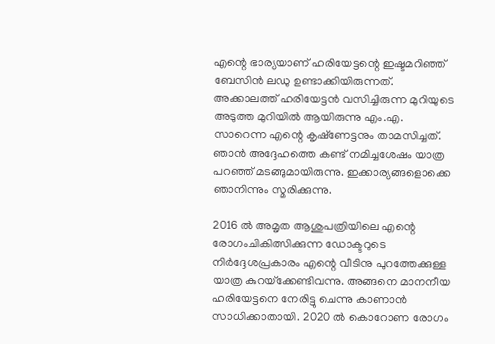എന്റെ ഭാര്യയാണ് ഹരിയേട്ടന്റെ ഇഷ്ടമറിഞ്ഞ് ബേസിന്‍ ലഡു ഉണ്ടാക്കിയിരുന്നത്. അക്കാലത്ത് ഹരിയേട്ടന്‍ വസിച്ചിരുന്ന മുറിയുടെ അടുത്ത മുറിയില്‍ ആയിരുന്നു എം.എ. സാറെന്ന എന്റെ കൃഷ്‌ണേട്ടനും താമസിച്ചത്. ഞാന്‍ അദ്ദേഹത്തെ കണ്ട് നമിച്ചശേഷം യാത്ര പറഞ്ഞ് മടങ്ങുമായിരുന്നു. ഇക്കാര്യങ്ങളൊക്കെ ഞാനിന്നും സ്മരിക്കുന്നു.

2016 ല്‍ അമൃത ആശുപത്രിയിലെ എന്റെ രോഗംചികിത്സിക്കുന്ന ഡോക്ടറുടെ നിര്‍ദ്ദേശപ്രകാരം എന്റെ വീടിനു പുറത്തേക്കുള്ള യാത്ര കുറയ്‌ക്കേണ്ടിവന്നു. അങ്ങനെ മാനനീയ ഹരിയേട്ടനെ നേരിട്ടു ചെന്നു കാണാന്‍ സാധിക്കാതായി. 2020 ല്‍ കൊറോണ രോഗം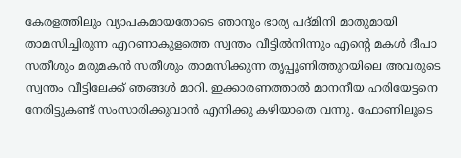കേരളത്തിലും വ്യാപകമായതോടെ ഞാനും ഭാര്യ പദ്മിനി മാതുമായി താമസിച്ചിരുന്ന എറണാകുളത്തെ സ്വന്തം വീട്ടില്‍നിന്നും എന്റെ മകള്‍ ദീപാ സതീശും മരുമകന്‍ സതീശും താമസിക്കുന്ന തൃപ്പൂണിത്തുറയിലെ അവരുടെ സ്വന്തം വീട്ടിലേക്ക് ഞങ്ങള്‍ മാറി. ഇക്കാരണത്താല്‍ മാനനീയ ഹരിയേട്ടനെ നേരിട്ടുകണ്ട് സംസാരിക്കുവാന്‍ എനിക്കു കഴിയാതെ വന്നു. ഫോണിലൂടെ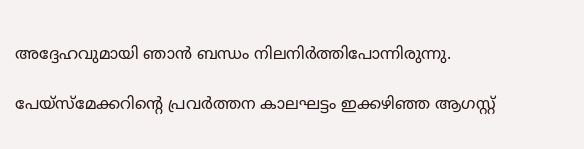അദ്ദേഹവുമായി ഞാന്‍ ബന്ധം നിലനിര്‍ത്തിപോന്നിരുന്നു.

പേയ്‌സ്‌മേക്കറിന്റെ പ്രവര്‍ത്തന കാലഘട്ടം ഇക്കഴിഞ്ഞ ആഗസ്റ്റ്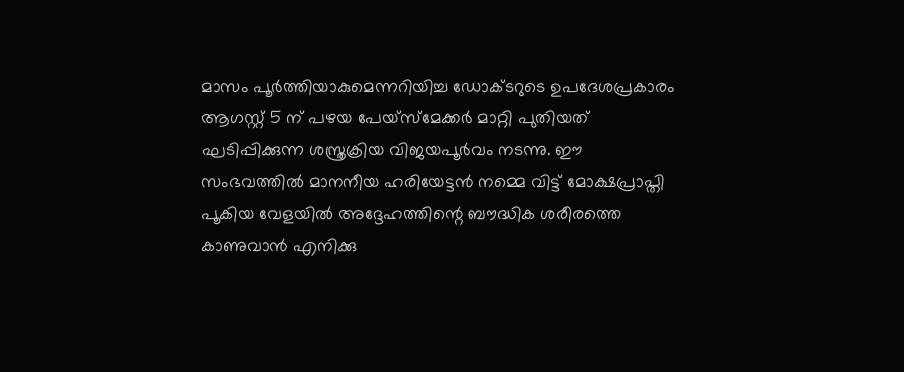മാസം പൂര്‍ത്തിയാകുമെന്നറിയിച്ച ഡോക്ടറുടെ ഉപദേശപ്രകാരം ആഗസ്റ്റ് 5 ന് പഴയ പേയ്‌സ്‌മേക്കര്‍ മാറ്റി പുതിയത് ഘടിപ്പിക്കുന്ന ശസ്ത്രക്രിയ വിജയപൂര്‍വം നടന്നു. ഈ സംഭവത്തില്‍ മാനനീയ ഹരിയേട്ടന്‍ നമ്മെ വിട്ട് മോക്ഷപ്രാപ്തി പൂകിയ വേളയില്‍ അദ്ദേഹത്തിന്റെ ബൗദ്ധിക ശരീരത്തെ കാണുവാന്‍ എനിക്കു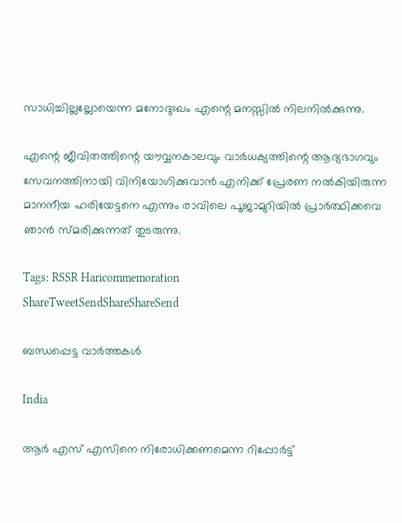സാധിച്ചില്ലല്ലോയെന്ന മനോദുഃഖം എന്റെ മനസ്സില്‍ നിലനില്‍ക്കുന്നു.

എന്റെ ജീവിതത്തിന്റെ യൗവ്വനകാലവും വാര്‍ധക്യത്തിന്റെ ആദ്യഭാഗവും സേവനത്തിനായി വിനിയോഗിക്കുവാന്‍ എനിക്ക് പ്രേരണ നല്‍കിയിരുന്ന മാനനീയ ഹരിയേട്ടനെ എന്നും രാവിലെ പൂജാമുറിയില്‍ പ്രാര്‍ത്ഥിക്കവെ ഞാന്‍ സ്മരിക്കുന്നത് തുടരുന്നു.

Tags: RSSR Haricommemoration
ShareTweetSendShareShareSend

ബന്ധപ്പെട്ട വാര്‍ത്തകള്‍

India

ആർ എസ് എസിനെ നിരോധിക്കണമെന്ന റിപ്പോർട്ട്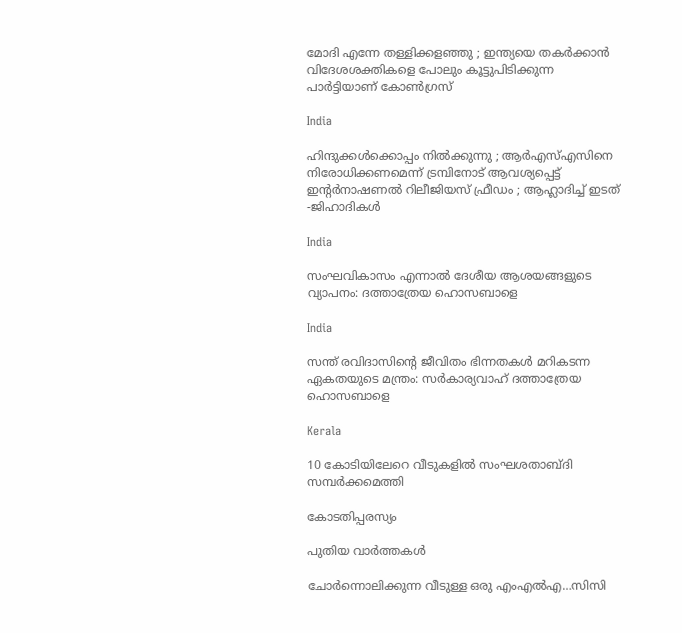മോദി എന്നേ തള്ളിക്കളഞ്ഞു ; ഇന്ത്യയെ തകർക്കാൻ വിദേശശക്തികളെ പോലും കൂട്ടുപിടിക്കുന്ന പാർട്ടിയാണ് കോൺഗ്രസ്

India

ഹിന്ദുക്കൾക്കൊപ്പം നിൽക്കുന്നു ; ആർഎസ്എസിനെ നിരോധിക്കണമെന്ന് ട്രമ്പിനോട് ആവശ്യപ്പെട്ട് ഇന്റർനാഷണൽ റിലീജിയസ് ഫ്രീഡം ; ആഹ്ലാദിച്ച് ഇടത് -ജിഹാദികൾ

India

സംഘവികാസം എന്നാല്‍ ദേശീയ ആശയങ്ങളുടെ വ്യാപനം: ദത്താത്രേയ ഹൊസബാളെ

India

സന്ത് രവിദാസിന്റെ ജീവിതം ഭിന്നതകള്‍ മറികടന്ന ഏകതയുടെ മന്ത്രം: സര്‍കാര്യവാഹ് ദത്താത്രേയ ഹൊസബാളെ

Kerala

10 കോടിയിലേറെ വീടുകളിൽ സംഘശതാബ്ദി സമ്പർക്കമെത്തി

കോടതിപ്പരസ്യം

പുതിയ വാര്‍ത്തകള്‍

ചോര്‍ന്നൊലിക്കുന്ന വീടുള്ള ഒരു എംഎല്‍എ…സിസി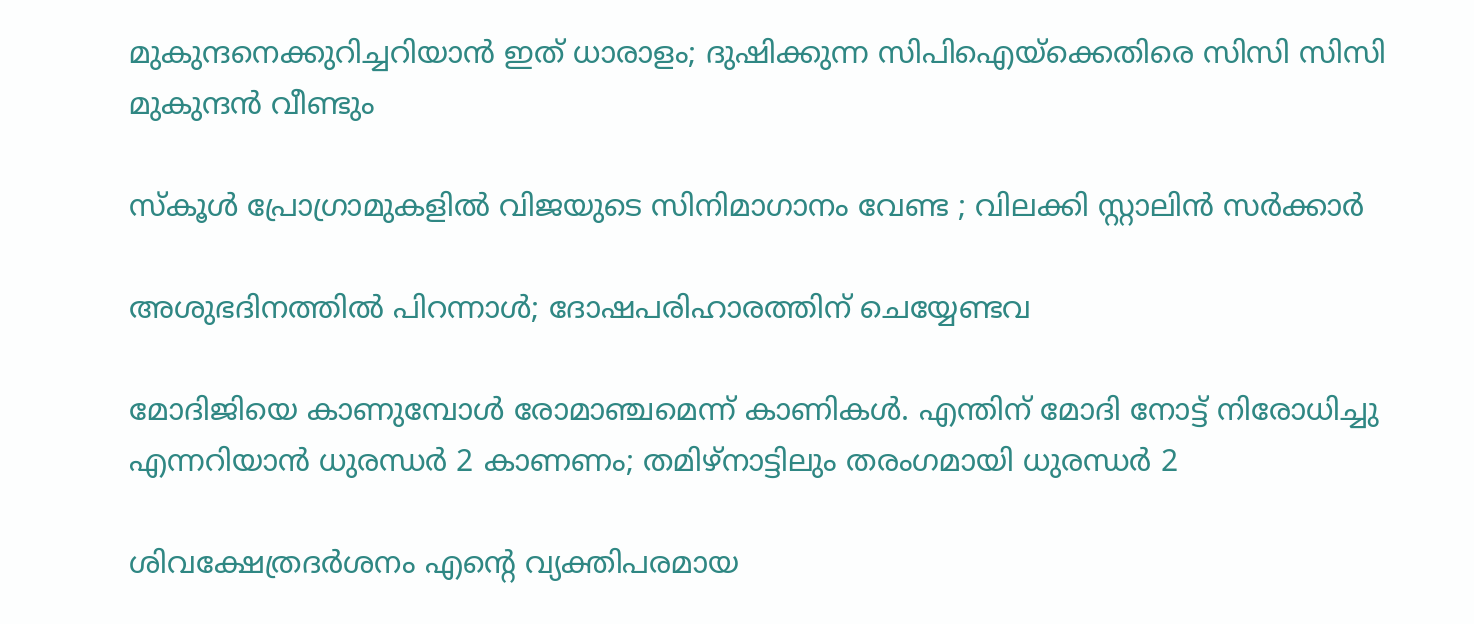മുകുന്ദനെക്കുറിച്ചറിയാന്‍ ഇത് ധാരാളം; ദുഷിക്കുന്ന സിപിഐയ്‌ക്കെതിരെ സിസി സിസി മുകുന്ദന്‍ വീണ്ടും

സ്കൂൾ പ്രോഗ്രാമുകളിൽ വിജയുടെ സിനിമാഗാനം വേണ്ട ; വിലക്കി സ്റ്റാലിൻ സർക്കാർ

അശുഭദിനത്തിൽ പിറന്നാൾ; ദോഷപരിഹാരത്തിന് ചെയ്യേണ്ടവ

മോദിജിയെ കാണുമ്പോള്‍ രോമാഞ്ചമെന്ന് കാണികള്‍. എന്തിന് മോദി നോട്ട് നിരോധിച്ചു എന്നറിയാന്‍ ധുരന്ധര്‍ 2 കാണണം; തമിഴ്നാട്ടിലും തരംഗമായി ധുരന്ധര്‍ 2

ശിവക്ഷേത്രദർശനം എന്റെ വ്യക്തിപരമായ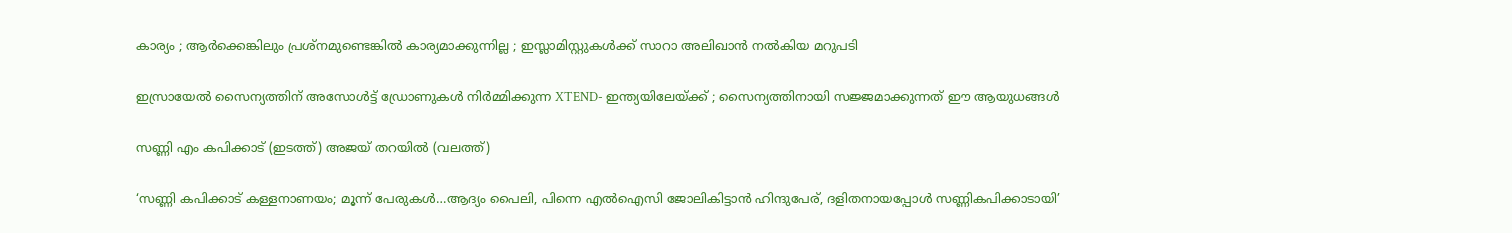കാര്യം ; ആർക്കെങ്കിലും പ്രശ്‌നമുണ്ടെങ്കിൽ കാര്യമാക്കുന്നില്ല ; ഇസ്ലാമിസ്റ്റുകൾക്ക് സാറാ അലിഖാൻ നൽകിയ മറുപടി

ഇസ്രായേൽ സൈന്യത്തിന് അസോൾട്ട് ഡ്രോണുകൾ നിർമ്മിക്കുന്ന XTEND- ഇന്ത്യയിലേയ്‌ക്ക് ; സൈന്യത്തിനായി സജ്ജമാക്കുന്നത് ഈ ആയുധങ്ങൾ

സണ്ണി എം കപിക്കാട് (ഇടത്ത്) അജയ് തറയില്‍ (വലത്ത്)

‘സണ്ണി കപിക്കാട് കള്ളനാണയം; മൂന്ന് പേരുകള്‍…ആദ്യം പൈലി, പിന്നെ എല്‍ഐസി ജോലികിട്ടാന്‍ ഹിന്ദുപേര്, ദളിതനായപ്പോള്‍ സണ്ണികപിക്കാടായി’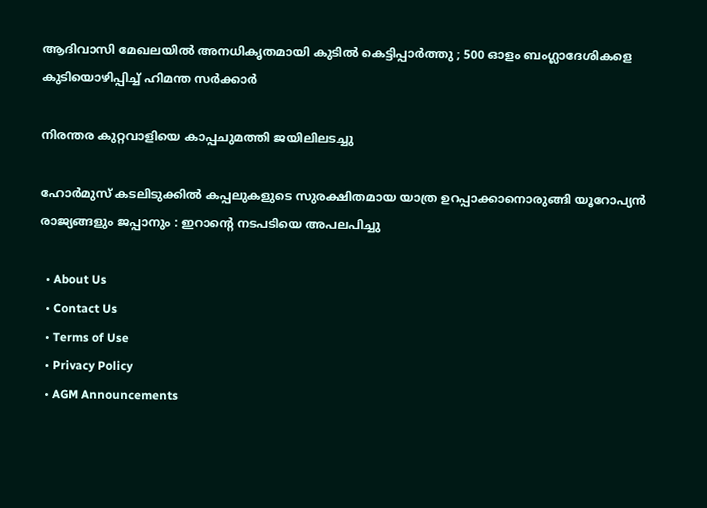ആദിവാസി മേഖലയിൽ അനധികൃതമായി കുടിൽ കെട്ടിപ്പാർത്തു ; 500 ഓളം ബംഗ്ലാദേശികളെ കുടിയൊഴിപ്പിച്ച് ഹിമന്ത സർക്കാർ

നിരന്തര കുറ്റവാളിയെ കാപ്പചുമത്തി ജയിലിലടച്ചു

ഹോർമുസ് കടലിടുക്കിൽ കപ്പലുകളുടെ സുരക്ഷിതമായ യാത്ര ഉറപ്പാക്കാനൊരുങ്ങി യൂറോപ്യൻ രാജ്യങ്ങളും ജപ്പാനും : ഇറാന്റെ നടപടിയെ അപലപിച്ചു

  • About Us
  • Contact Us
  • Terms of Use
  • Privacy Policy
  • AGM Announcements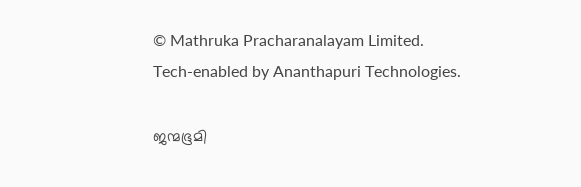© Mathruka Pracharanalayam Limited.
Tech-enabled by Ananthapuri Technologies.

ജന്മഭൂമി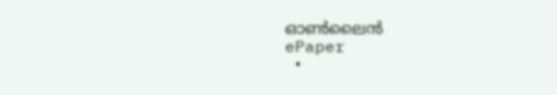ഓണ്‍ലൈന്‍
ePaper
  •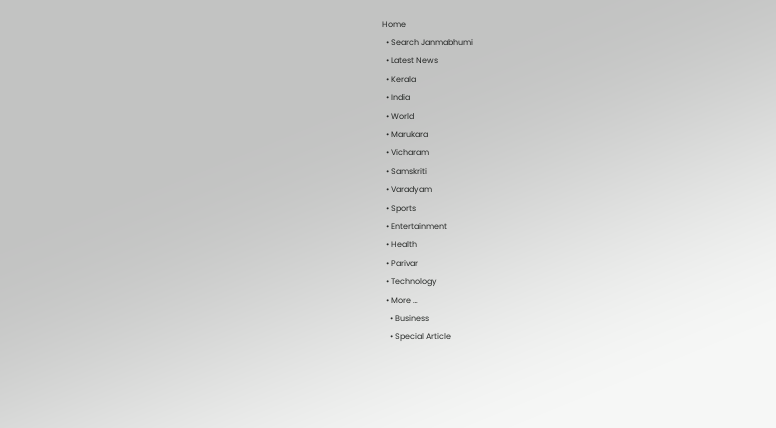Home
  • Search Janmabhumi
  • Latest News
  • Kerala
  • India
  • World
  • Marukara
  • Vicharam
  • Samskriti
  • Varadyam
  • Sports
  • Entertainment
  • Health
  • Parivar
  • Technology
  • More …
    • Business
    • Special Article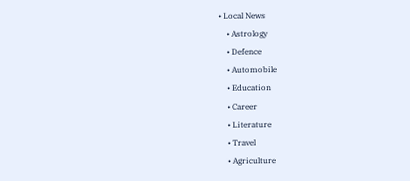• Local News
    • Astrology
    • Defence
    • Automobile
    • Education
    • Career
    • Literature
    • Travel
    • Agriculture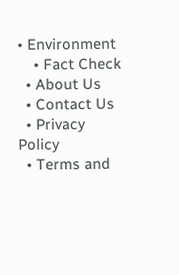• Environment
    • Fact Check
  • About Us
  • Contact Us
  • Privacy Policy
  • Terms and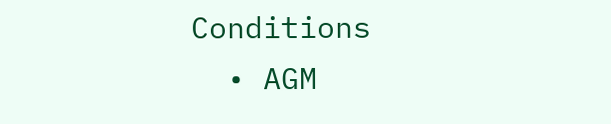Conditions
  • AGM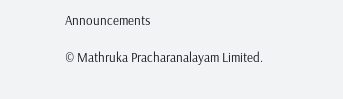Announcements

© Mathruka Pracharanalayam Limited.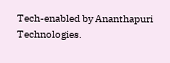Tech-enabled by Ananthapuri Technologies.